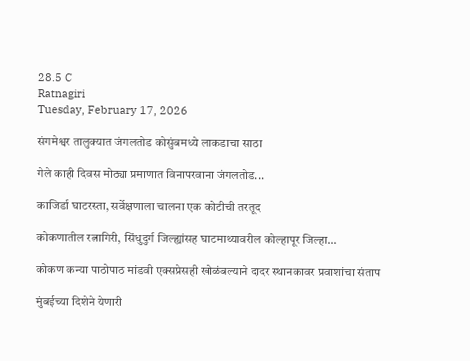28.5 C
Ratnagiri
Tuesday, February 17, 2026

संगमेश्वर तालुक्यात जंगलतोड कोसुंबमध्ये लाकडाचा साठा

गेले काही दिवस मोठ्या प्रमाणात विनापरवाना जंगलतोड...

काजिर्डा घाटरस्ता, सर्वेक्षणाला चालना एक कोटीची तरतूद

कोकणातील रत्नागिरी, सिंधुदुर्ग जिल्ह्यांसह घाटमाथ्यावरील कोल्हापूर जिल्हा...

कोकण कन्या पाठोपाठ मांडवी एक्सप्रेसही खोळंबल्याने दादर स्थानकावर प्रवाशांचा संताप

मुंबईच्या दिशेने येणारी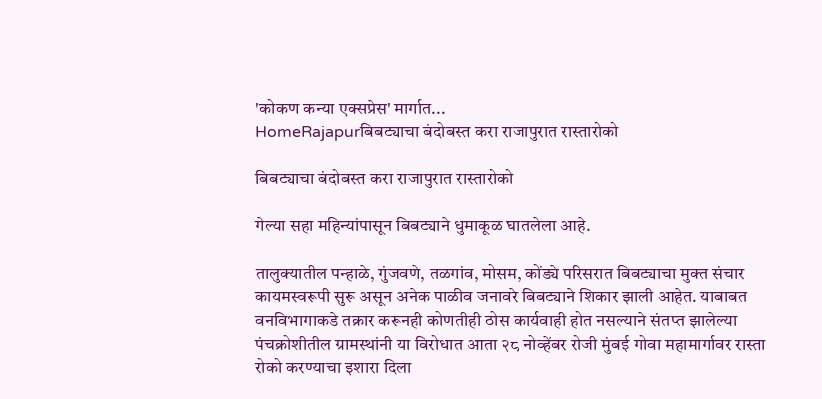'कोकण कन्या एक्सप्रेस' मार्गात...
HomeRajapurबिबट्याचा बंदोबस्त करा राजापुरात रास्तारोको

बिबट्याचा बंदोबस्त करा राजापुरात रास्तारोको

गेल्या सहा महिन्यांपासून बिबट्याने धुमाकूळ घातलेला आहे.

तालुक्यातील पन्हाळे, गुंजवणे, तळगांव, मोसम, कोंड्ये परिसरात बिबट्याचा मुक्त संचार कायमस्वरूपी सुरू असून अनेक पाळीव जनावरे बिबट्याने शिकार झाली आहेत. याबाबत वनविभागाकडे तक्रार करूनही कोणतीही ठोस कार्यवाही होत नसल्याने संतप्त झालेल्या पंचक्रोशीतील ग्रामस्थांनी या विरोधात आता २८ नोव्हेंबर रोजी मुंबई गोवा महामार्गावर रास्ता रोको करण्याचा इशारा दिला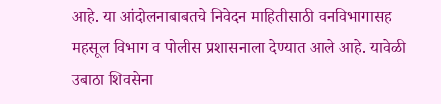आहे. या आंदोलनाबाबतचे निवेदन माहितीसाठी वनविभागासह महसूल विभाग व पोलीस प्रशासनाला देण्यात आले आहे. यावेळी उबाठा शिवसेना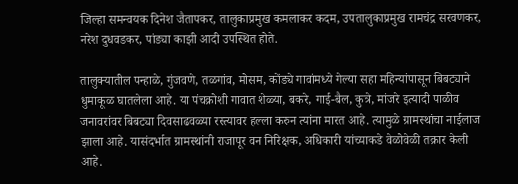जिल्हा समन्वयक दिनेश जैतापकर, तालुकाप्रमुख कमलाकर कदम, उपतालुकाप्रमुख रामचंद्र सरवणकर, नरेश दुधवडकर, पांड्या काझी आदी उपस्थित होते.

तालुक्यातील पन्हाळे, गुंजवणे, तळगांव, मोसम, कोंड्ये गावांमध्ये गेल्या सहा महिन्यांपासून बिबट्याने धुमाकूळ घातलेला आहे. या पंचक्रोशी गावात शेळ्या, बकरे, गाई-बैल, कुत्रे, मांजरे इत्यादी पाळीव जनावरांवर बिबट्या दिवसाढवळ्या रस्त्यावर हल्ला करुन त्यांना मारत आहे. त्यामुळे ग्रामस्थांचा नाईलाज झाला आहे. यासंदर्भात ग्रामस्थांनी राजापूर वन निरिक्षक, अधिकारी यांच्याकडे वेळोवेळी तक्रार केली आहे.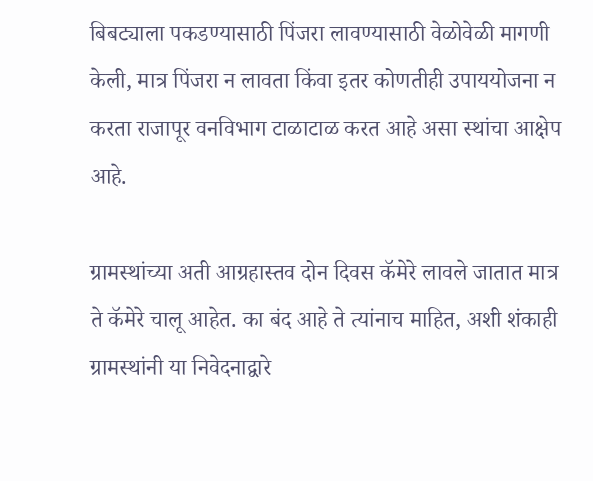बिबट्याला पकडण्यासाठी पिंजरा लावण्यासाठी वेळोवेळी मागणी केली, मात्र पिंजरा न लावता किंवा इतर कोणतीही उपाययोजना न करता राजापूर वनविभाग टाळाटाळ करत आहे असा स्थांचा आक्षेप आहे.

ग्रामस्थांच्या अती आग्रहास्तव दोन दिवस कॅमेरे लावले जातात मात्र ते कॅमेरे चालू आहेत. का बंद आहे ते त्यांनाच माहित, अशी शंकाही ग्रामस्थांनी या निवेदनाद्वारे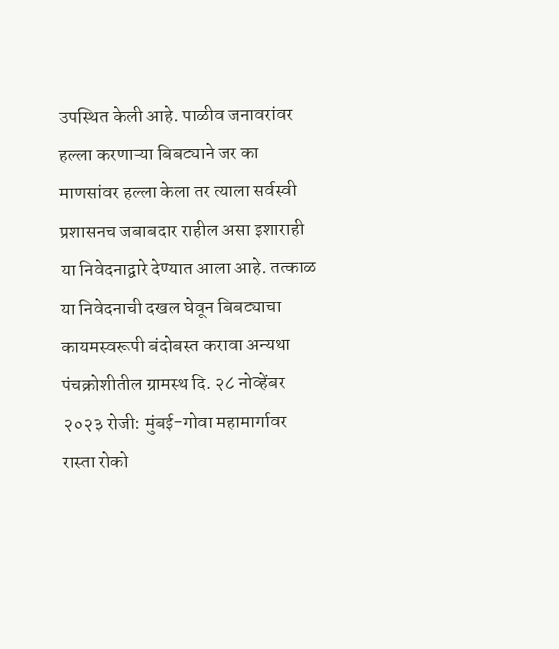उपस्थित केली आहे. पाळीव जनावरांवर हल्ला करणाऱ्या बिबट्याने जर का माणसांवर हल्ला केला तर त्याला सर्वस्वी प्रशासनच जबाबदार राहील असा इशाराही या निवेदनाद्वारे देण्यात आला आहे. तत्काळ या निवेदनाची दखल घेवून बिबट्याचा कायमस्वरूपी बंदोबस्त करावा अन्यथा पंचक्रोशीतील ग्रामस्थ दि. २८ नोव्हेंबर २०२३ रोजी: मुंबई-गोवा महामार्गावर रास्ता रोको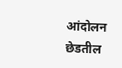आंदोलन छेडतील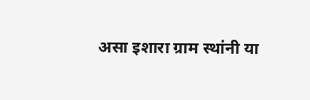असा इशारा ग्राम स्थांनी या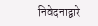निवेदनाद्वारे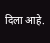दिला आहे.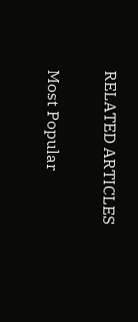RELATED ARTICLES

Most Popular